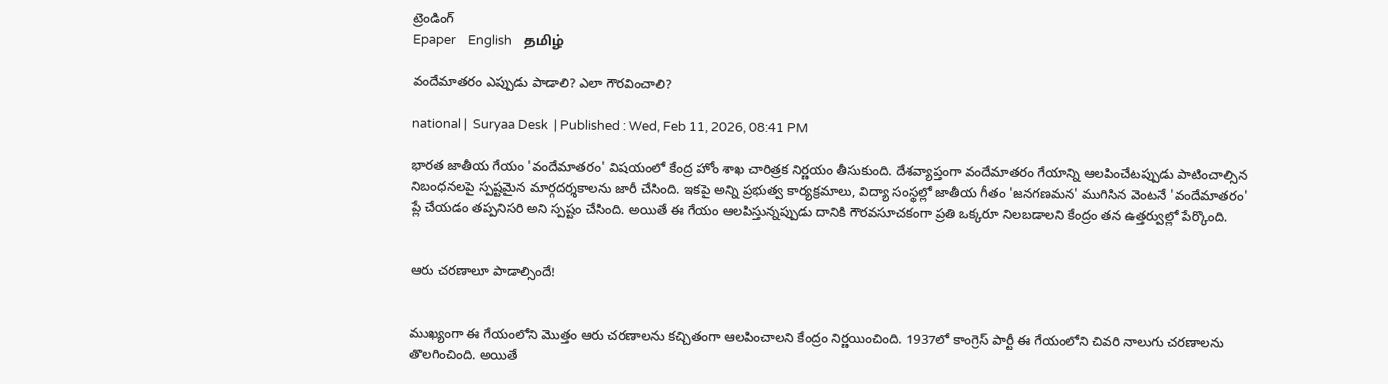ట్రెండింగ్
Epaper    English    தமிழ்

వందేమాతరం ఎప్పుడు పాడాలి? ఎలా గౌరవించాలి?

national |  Suryaa Desk  | Published : Wed, Feb 11, 2026, 08:41 PM

భారత జాతీయ గేయం 'వందేమాతరం' విషయంలో కేంద్ర హోం శాఖ చారిత్రక నిర్ణయం తీసుకుంది. దేశవ్యాప్తంగా వందేమాతరం గేయాన్ని ఆలపించేటప్పుడు పాటించాల్సిన నిబంధనలపై స్పష్టమైన మార్గదర్శకాలను జారీ చేసింది. ఇకపై అన్ని ప్రభుత్వ కార్యక్రమాలు, విద్యా సంస్థల్లో జాతీయ గీతం 'జనగణమన' ముగిసిన వెంటనే 'వందేమాతరం' ప్లే చేయడం తప్పనిసరి అని స్పష్టం చేసింది. అయితే ఈ గేయం ఆలపిస్తున్నప్పుడు దానికి గౌరవసూచకంగా ప్రతి ఒక్కరూ నిలబడాలని కేంద్రం తన ఉత్తర్వుల్లో పేర్కొంది.


ఆరు చరణాలూ పాడాల్సిందే!


ముఖ్యంగా ఈ గేయంలోని మొత్తం ఆరు చరణాలను కచ్చితంగా ఆలపించాలని కేంద్రం నిర్ణయించింది. 1937లో కాంగ్రెస్ పార్టీ ఈ గేయంలోని చివరి నాలుగు చరణాలను తొలగించింది. అయితే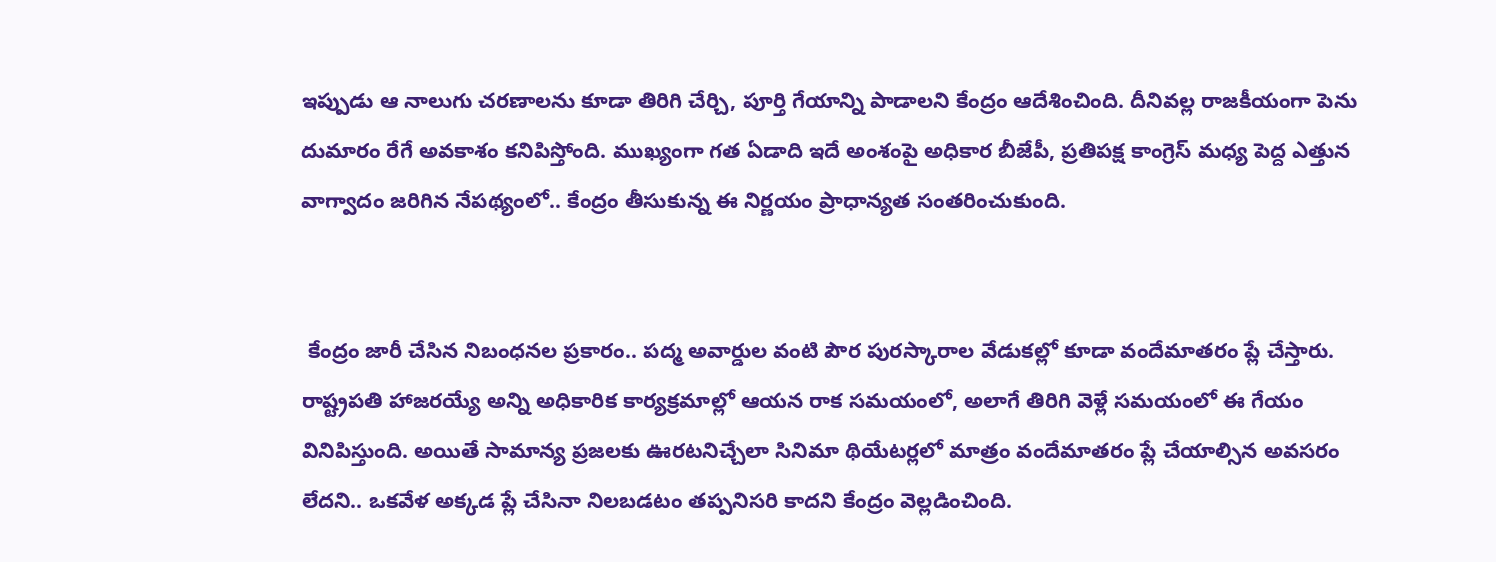ఇప్పుడు ఆ నాలుగు చరణాలను కూడా తిరిగి చేర్చి, పూర్తి గేయాన్ని పాడాలని కేంద్రం ఆదేశించింది. దీనివల్ల రాజకీయంగా పెను దుమారం రేగే అవకాశం కనిపిస్తోంది. ముఖ్యంగా గత ఏడాది ఇదే అంశంపై అధికార బీజేపీ, ప్రతిపక్ష కాంగ్రెస్ మధ్య పెద్ద ఎత్తున వాగ్వాదం జరిగిన నేపథ్యంలో.. కేంద్రం తీసుకున్న ఈ నిర్ణయం ప్రాధాన్యత సంతరించుకుంది.


 కేంద్రం జారీ చేసిన నిబంధనల ప్రకారం.. పద్మ అవార్డుల వంటి పౌర పురస్కారాల వేడుకల్లో కూడా వందేమాతరం ప్లే చేస్తారు. రాష్ట్రపతి హాజరయ్యే అన్ని అధికారిక కార్యక్రమాల్లో ఆయన రాక సమయంలో, అలాగే తిరిగి వెళ్లే సమయంలో ఈ గేయం వినిపిస్తుంది. అయితే సామాన్య ప్రజలకు ఊరటనిచ్చేలా సినిమా థియేటర్లలో మాత్రం వందేమాతరం ప్లే చేయాల్సిన అవసరం లేదని.. ఒకవేళ అక్కడ ప్లే చేసినా నిలబడటం తప్పనిసరి కాదని కేంద్రం వెల్లడించింది.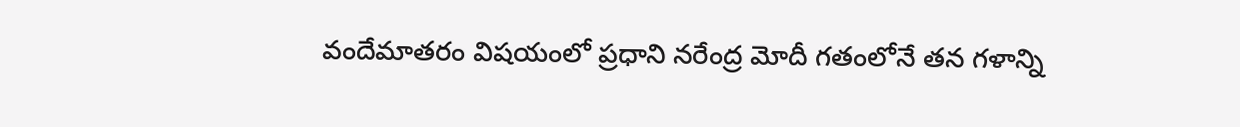వందేమాతరం విషయంలో ప్రధాని నరేంద్ర మోదీ గతంలోనే తన గళాన్ని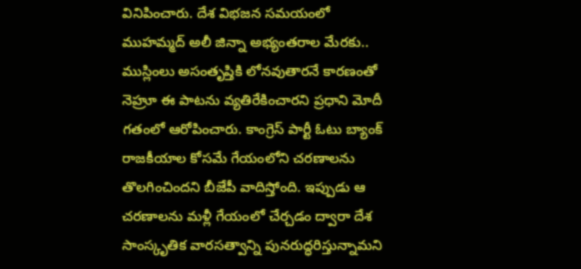వినిపించారు. దేశ విభజన సమయంలో ముహమ్మద్ అలీ జిన్నా అభ్యంతరాల మేరకు.. ముస్లింలు అసంతృప్తికి లోనవుతారనే కారణంతో నెహ్రూ ఈ పాటను వ్యతిరేకించారని ప్రధాని మోదీ గతంలో ఆరోపించారు. కాంగ్రెస్ పార్టీ ఓటు బ్యాంక్ రాజకీయాల కోసమే గేయంలోని చరణాలను తొలగించిందని బీజేపీ వాదిస్తోంది. ఇప్పుడు ఆ చరణాలను మళ్లీ గేయంలో చేర్చడం ద్వారా దేశ సాంస్కృతిక వారసత్వాన్ని పునరుద్ధరిస్తున్నామని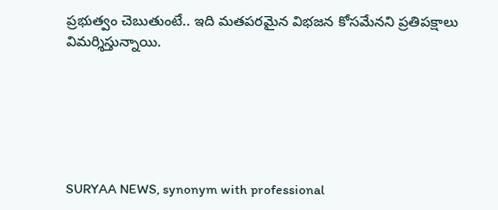ప్రభుత్వం చెబుతుంటే.. ఇది మతపరమైన విభజన కోసమేనని ప్రతిపక్షాలు విమర్శిస్తున్నాయి.






SURYAA NEWS, synonym with professional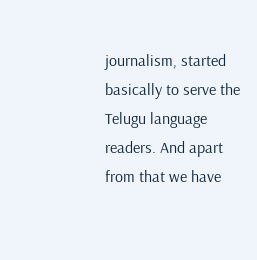journalism, started basically to serve the Telugu language readers. And apart from that we have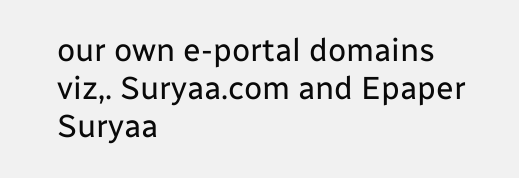our own e-portal domains viz,. Suryaa.com and Epaper Suryaa